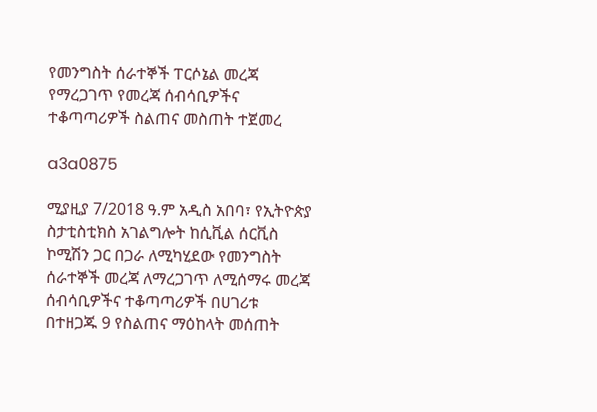የመንግስት ሰራተኞች ፐርሶኔል መረጃ የማረጋገጥ የመረጃ ሰብሳቢዎችና ተቆጣጣሪዎች ስልጠና መስጠት ተጀመረ

a3a0875

ሚያዚያ 7/2018 ዓ.ም አዲስ አበባ፣ የኢትዮጵያ ስታቲስቲክስ አገልግሎት ከሲቪል ሰርቪስ ኮሚሽን ጋር በጋራ ለሚካሂደው የመንግስት ሰራተኞች መረጃ ለማረጋገጥ ለሚሰማሩ መረጃ ሰብሳቢዎችና ተቆጣጣሪዎች በሀገሪቱ በተዘጋጁ 9 የስልጠና ማዕከላት መሰጠት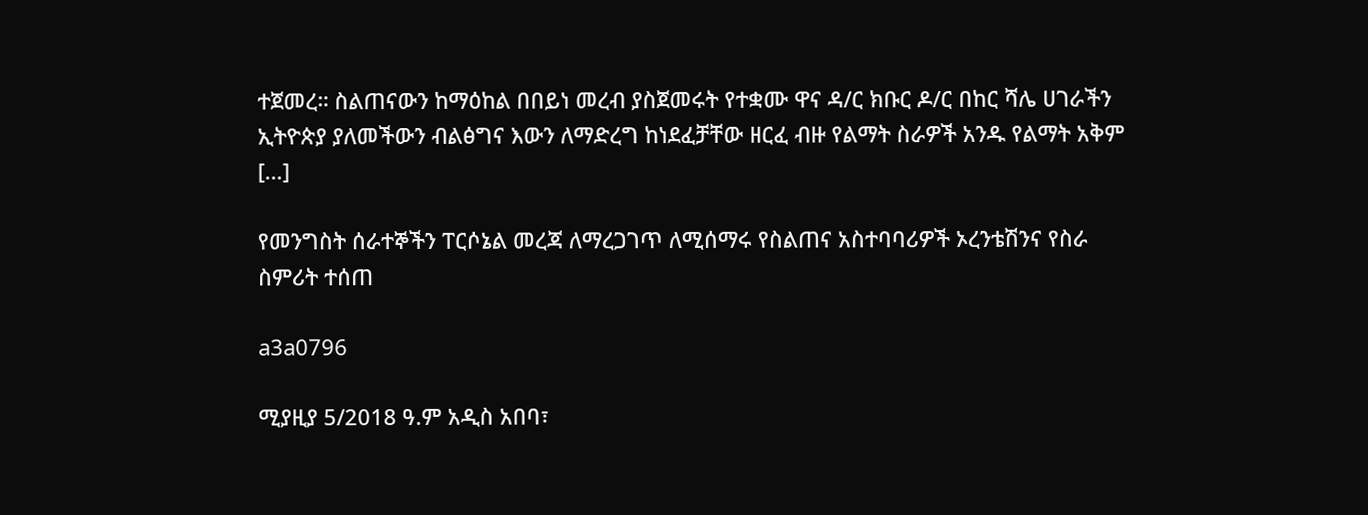ተጀመረ። ስልጠናውን ከማዕከል በበይነ መረብ ያስጀመሩት የተቋሙ ዋና ዳ/ር ክቡር ዶ/ር በከር ሻሌ ሀገራችን ኢትዮጵያ ያለመችውን ብልፅግና እውን ለማድረግ ከነደፈቻቸው ዘርፈ ብዙ የልማት ስራዎች አንዱ የልማት አቅም […]

የመንግስት ሰራተኞችን ፐርሶኔል መረጃ ለማረጋገጥ ለሚሰማሩ የስልጠና አስተባባሪዎች ኦረንቴሽንና የስራ ስምሪት ተሰጠ

a3a0796

ሚያዚያ 5/2018 ዓ.ም አዲስ አበባ፣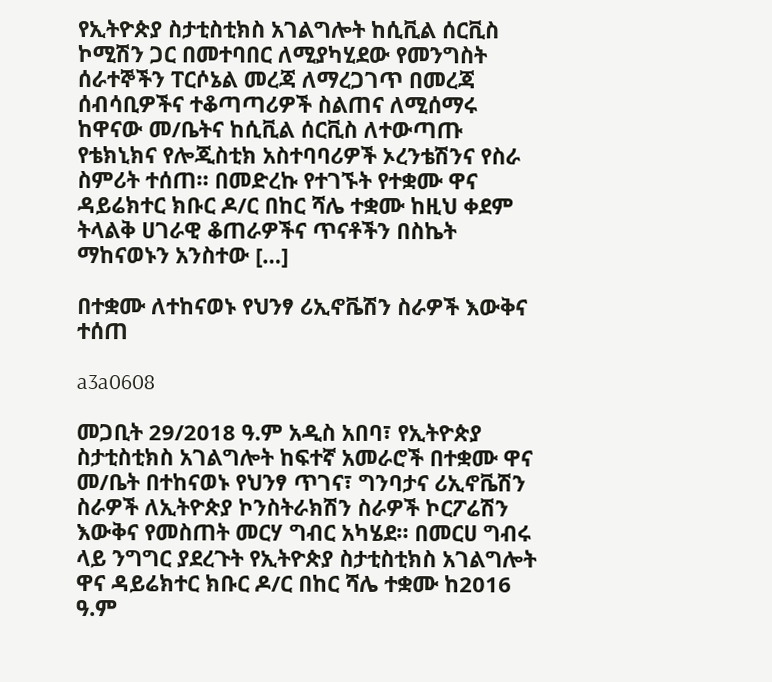የኢትዮጵያ ስታቲስቲክስ አገልግሎት ከሲቪል ሰርቪስ ኮሚሽን ጋር በመተባበር ለሚያካሂደው የመንግስት ሰራተኞችን ፐርሶኔል መረጃ ለማረጋገጥ በመረጃ ሰብሳቢዎችና ተቆጣጣሪዎች ስልጠና ለሚሰማሩ ከዋናው መ/ቤትና ከሲቪል ሰርቪስ ለተውጣጡ የቴክኒክና የሎጂስቲክ አስተባባሪዎች ኦረንቴሽንና የስራ ስምሪት ተሰጠ። በመድረኩ የተገኙት የተቋሙ ዋና ዳይሬክተር ክቡር ዶ/ር በከር ሻሌ ተቋሙ ከዚህ ቀደም ትላልቅ ሀገራዊ ቆጠራዎችና ጥናቶችን በስኬት ማከናወኑን አንስተው […]

በተቋሙ ለተከናወኑ የህንፃ ሪኢኖቬሽን ስራዎች እውቅና ተሰጠ

a3a0608

መጋቢት 29/2018 ዓ.ም አዲስ አበባ፣ የኢትዮጵያ ስታቲስቲክስ አገልግሎት ከፍተኛ አመራሮች በተቋሙ ዋና መ/ቤት በተከናወኑ የህንፃ ጥገና፣ ግንባታና ሪኢኖቬሽን ስራዎች ለኢትዮጵያ ኮንስትራክሽን ስራዎች ኮርፖሬሽን እውቅና የመስጠት መርሃ ግብር አካሄደ። በመርሀ ግብሩ ላይ ንግግር ያደረጉት የኢትዮጵያ ስታቲስቲክስ አገልግሎት ዋና ዳይሬክተር ክቡር ዶ/ር በከር ሻሌ ተቋሙ ከ2016 ዓ.ም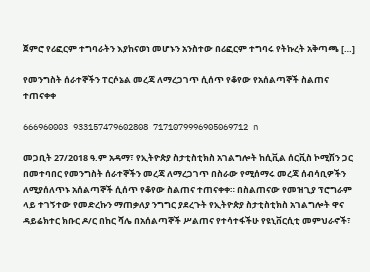ጀምሮ የሪፎርም ተግባራትን እያከናወነ መሆኑን አንስተው በሪፎርም ተግባሩ የትኩረት አቅጣጫ […]

የመንግስት ሰራተኞችን ፐርሶኔል መረጃ ለማረጋገጥ ሲሰጥ የቆየው የአሰልጣኞች ስልጠና ተጠናቀቀ

666960003 933157479602808 7171079996905069712 n

መጋቢት 27/2018 ዓ.ም አዳማ፣ የኢትዮጵያ ስታቲስቲክስ አገልግሎት ከሲቪል ሰርቪስ ኮሚሽን ጋር በመተባበር የመንግስት ሰራተኞችን መረጃ ለማረጋገጥ በስራው የሚሰማሩ መረጃ ሰብሳቢዎችን ለሚያሰለጥኑ አሰልጣኞች ሲሰጥ የቆየው ስልጠና ተጠናቀቀ። በስልጠናው የመዝጊያ ፕሮግራም ላይ ተገኝተው የመድረኩን ማጠቃለያ ንግግር ያደረጉት የኢትዮጵያ ስታቲስቲክስ አገልግሎት ዋና ዳይሬክተር ክቡር ዶ/ር በከር ሻሌ በአሰልጣኞች ሥልጠና የተሳተፋችሁ የዩኒቨርሲቲ መምህራኖች፣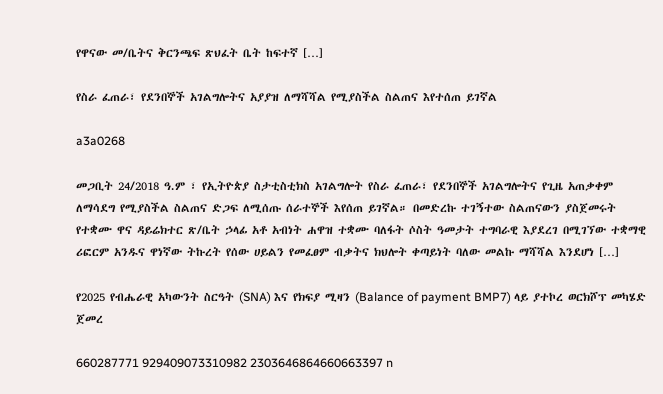የዋናው መ/ቤትና ቅርንጫፍ ጽህፈት ቤት ከፍተኛ […]

የስራ ፈጠራ፣ የደንበኞች አገልግሎትና አያያዝ ለማሻሻል የሚያስችል ስልጠና እየተሰጠ ይገኛል

a3a0268

መጋቢት 24/2018 ዓ.ም ፣ የኢትዮጵያ ስታቲስቲክስ አገልግሎት የስራ ፈጠራ፣ የደንበኞች አገልግሎትና የጊዜ አጠቃቀም ለማሳደግ የሚያስችል ስልጠና ድጋፍ ለሚሰጡ ሰራተኞች እየሰጠ ይገኛል። በመድረኩ ተገኝተው ስልጠናውን ያስጀመሩት የተቋሙ ዋና ዳይሬክተር ጽ/ቤት ኃላፊ አቶ አብነት ሐዋዝ ተቋሙ ባለፋት ሶስት ዓመታት ተግባራዊ እያደረገ በሚገኘው ተቋማዊ ሪፎርም አንዱና ዋነኛው ትኩረት የሰው ሀይልን የመፈፀም ብቃትና ክህሎት ቀጣይነት ባለው መልኩ ማሻሻል እንደሆነ […]

የ2025 የብሔራዊ አካውንት ስርዓት (SNA) እና የክፍያ ሚዛን (Balance of payment BMP7) ላይ ያተኮረ ወርክሾፕ መካሄድ ጀመረ

660287771 929409073310982 2303646864660663397 n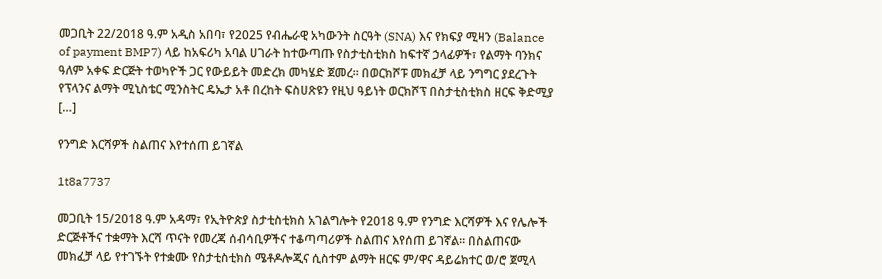መጋቢት 22/2018 ዓ.ም አዲስ አበባ፣ የ2025 የብሔራዊ አካውንት ስርዓት (SNA) እና የክፍያ ሚዛን (Balance of payment BMP7) ላይ ከአፍሪካ አባል ሀገራት ከተውጣጡ የስታቲስቲክስ ከፍተኛ ኃላፊዎች፣ የልማት ባንክና ዓለም አቀፍ ድርጅት ተወካዮች ጋር የውይይት መድረክ መካሄድ ጀመረ። በወርክሾፑ መክፈቻ ላይ ንግግር ያደረጉት የፕላንና ልማት ሚኒስቴር ሚንስትር ዴኤታ አቶ በረከት ፍስሀጽዩን የዚህ ዓይነት ወርክሾፕ በስታቲስቲክስ ዘርፍ ቅድሚያ […]

የንግድ እርሻዎች ስልጠና እየተሰጠ ይገኛል

1t8a7737

መጋቢት 15/2018 ዓ.ም አዳማ፣ የኢትዮጵያ ስታቲስቲክስ አገልግሎት የ2018 ዓ.ም የንግድ እርሻዎች እና የሌሎች ድርጅቶችና ተቋማት እርሻ ጥናት የመረጃ ሰብሳቢዎችና ተቆጣጣሪዎች ስልጠና እየሰጠ ይገኛል። በስልጠናው መክፈቻ ላይ የተገኙት የተቋሙ የስታቲስቲክስ ሜቶዶሎጂና ሲስተም ልማት ዘርፍ ም/ዋና ዳይሬክተር ወ/ሮ ጀሚላ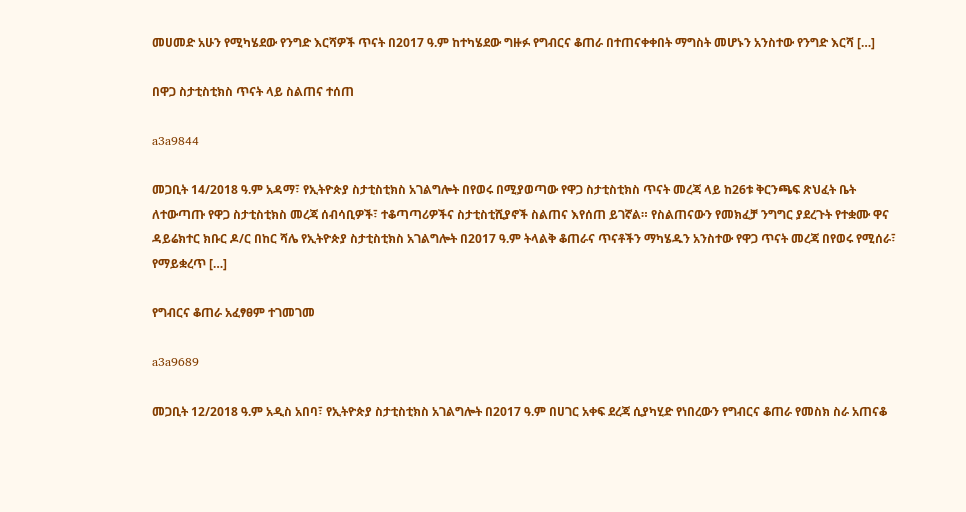መሀመድ አሁን የሚካሄደው የንግድ እርሻዎች ጥናት በ2017 ዓ.ም ከተካሄደው ግዙፉ የግብርና ቆጠራ በተጠናቀቀበት ማግስት መሆኑን አንስተው የንግድ እርሻ […]

በዋጋ ስታቲስቲክስ ጥናት ላይ ስልጠና ተሰጠ

a3a9844

መጋቢት 14/2018 ዓ.ም አዳማ፣ የኢትዮጵያ ስታቲስቲክስ አገልግሎት በየወሩ በሚያወጣው የዋጋ ስታቲስቲክስ ጥናት መረጃ ላይ ከ26ቱ ቅርንጫፍ ጽህፈት ቤት ለተውጣጡ የዋጋ ስታቲስቲክስ መረጃ ሰብሳቢዎች፣ ተቆጣጣሪዎችና ስታቲስቲሺያኖች ስልጠና እየሰጠ ይገኛል። የስልጠናውን የመክፈቻ ንግግር ያደረጉት የተቋሙ ዋና ዳይሬክተር ክቡር ዶ/ር በከር ሻሌ የኢትዮጵያ ስታቲስቲክስ አገልግሎት በ2017 ዓ.ም ትላልቅ ቆጠራና ጥናቶችን ማካሄዱን አንስተው የዋጋ ጥናት መረጃ በየወሩ የሚሰራ፣ የማይቋረጥ […]

የግብርና ቆጠራ አፈፃፀም ተገመገመ

a3a9689

መጋቢት 12/2018 ዓ.ም አዲስ አበባ፣ የኢትዮጵያ ስታቲስቲክስ አገልግሎት በ2017 ዓ.ም በሀገር አቀፍ ደረጃ ሲያካሂድ የነበረውን የግብርና ቆጠራ የመስክ ስራ አጠናቆ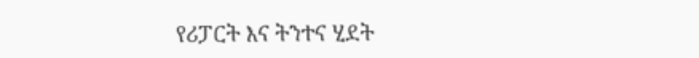የሪፓርት እና ትንተና ሂደት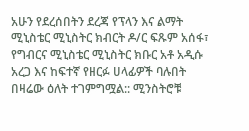አሁን የደረሰበትን ደረጃ የፕላን እና ልማት ሚኒስቴር ሚኒስትር ክብርት ዶ/ር ፍጹም አሰፋ፣ የግብርና ሚኒስቴር ሚኒስትር ክቡር አቶ አዲሱ አረጋ እና ከፍተኛ የዘርፉ ሀላፊዎች ባሉበት በዛሬው ዕለት ተገምግሟል:: ሚንስትሮቹ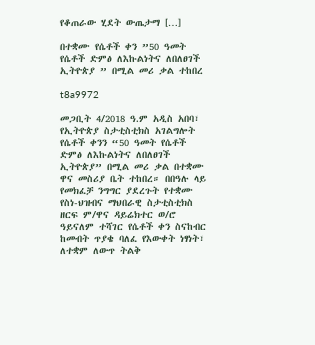የቆጠራው ሂደት ውጤታማ […]

በተቋሙ የሴቶች ቀን ”50 ዓመት የሴቶች ድምፅ ለእኩልነትና ለበለፀገች ኢትዮጵያ ” በሚል መሪ ቃል ተከበረ

t8a9972

መጋቢት 4/2018 ዓ.ም አዲስ አበባ፣ የኢትዮጵያ ስታቲስቲክስ አገልግሎት የሴቶች ቀንን “50 ዓመት የሴቶች ድምፅ ለእኩልነትና ለበለፀገች ኢትዮጵያ” በሚል መሪ ቃል በተቋሙ ዋና መስሪያ ቤት ተከበረ። በበዓሉ ላይ የመክፈቻ ንግግር ያደረጉት የተቋሙ የስነ-ህዝብና ማህበራዊ ስታቲስቲክስ ዘርፍ ም/ዋና ዳይሬክተር ወ/ሮ ዓይናለም ተሻገር የሴቶች ቀን ስናከብር ከመብት ጥያቄ ባለፈ የእውቀት ነፃነት፣ ለተቋም ለውጥ ትልቅ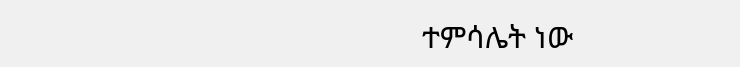ተምሳሌት ነው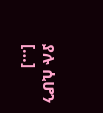ያሉ ሲሆን […]